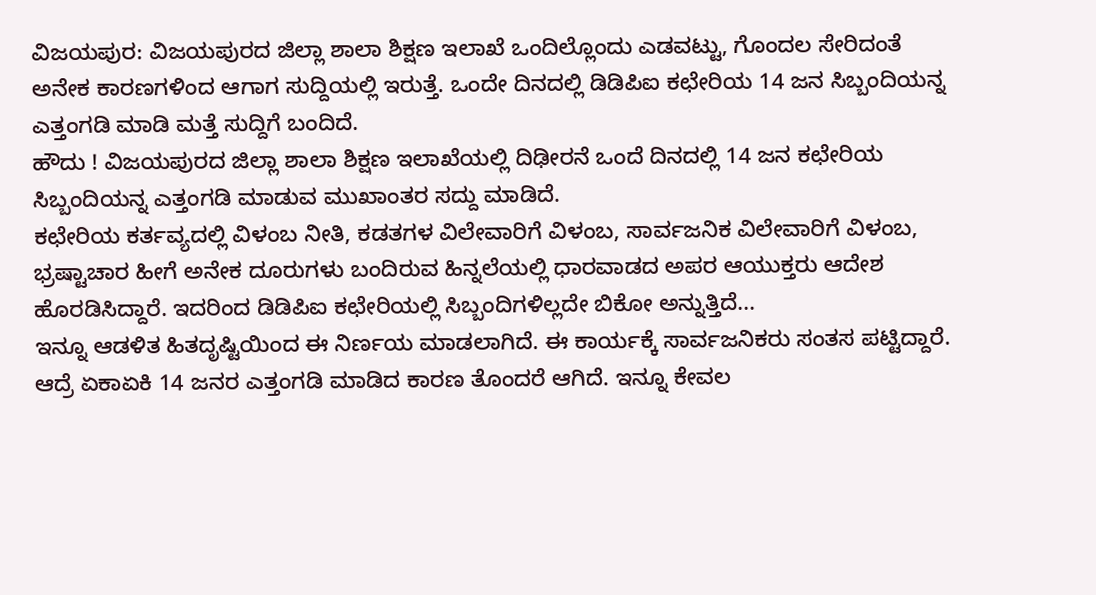ವಿಜಯಪುರ: ವಿಜಯಪುರದ ಜಿಲ್ಲಾ ಶಾಲಾ ಶಿಕ್ಷಣ ಇಲಾಖೆ ಒಂದಿಲ್ಲೊಂದು ಎಡವಟ್ಟು, ಗೊಂದಲ ಸೇರಿದಂತೆ ಅನೇಕ ಕಾರಣಗಳಿಂದ ಆಗಾಗ ಸುದ್ದಿಯಲ್ಲಿ ಇರುತ್ತೆ. ಒಂದೇ ದಿನದಲ್ಲಿ ಡಿಡಿಪಿಐ ಕಛೇರಿಯ 14 ಜನ ಸಿಬ್ಬಂದಿಯನ್ನ ಎತ್ತಂಗಡಿ ಮಾಡಿ ಮತ್ತೆ ಸುದ್ದಿಗೆ ಬಂದಿದೆ.
ಹೌದು ! ವಿಜಯಪುರದ ಜಿಲ್ಲಾ ಶಾಲಾ ಶಿಕ್ಷಣ ಇಲಾಖೆಯಲ್ಲಿ ದಿಢೀರನೆ ಒಂದೆ ದಿನದಲ್ಲಿ 14 ಜನ ಕಛೇರಿಯ ಸಿಬ್ಬಂದಿಯನ್ನ ಎತ್ತಂಗಡಿ ಮಾಡುವ ಮುಖಾಂತರ ಸದ್ದು ಮಾಡಿದೆ.
ಕಛೇರಿಯ ಕರ್ತವ್ಯದಲ್ಲಿ ವಿಳಂಬ ನೀತಿ, ಕಡತಗಳ ವಿಲೇವಾರಿಗೆ ವಿಳಂಬ, ಸಾರ್ವಜನಿಕ ವಿಲೇವಾರಿಗೆ ವಿಳಂಬ, ಭ್ರಷ್ಟಾಚಾರ ಹೀಗೆ ಅನೇಕ ದೂರುಗಳು ಬಂದಿರುವ ಹಿನ್ನಲೆಯಲ್ಲಿ ಧಾರವಾಡದ ಅಪರ ಆಯುಕ್ತರು ಆದೇಶ ಹೊರಡಿಸಿದ್ದಾರೆ. ಇದರಿಂದ ಡಿಡಿಪಿಐ ಕಛೇರಿಯಲ್ಲಿ ಸಿಬ್ಬಂದಿಗಳಿಲ್ಲದೇ ಬಿಕೋ ಅನ್ನುತ್ತಿದೆ...
ಇನ್ನೂ ಆಡಳಿತ ಹಿತದೃಷ್ಟಿಯಿಂದ ಈ ನಿರ್ಣಯ ಮಾಡಲಾಗಿದೆ. ಈ ಕಾರ್ಯಕ್ಕೆ ಸಾರ್ವಜನಿಕರು ಸಂತಸ ಪಟ್ಟಿದ್ದಾರೆ. ಆದ್ರೆ ಏಕಾಏಕಿ 14 ಜನರ ಎತ್ತಂಗಡಿ ಮಾಡಿದ ಕಾರಣ ತೊಂದರೆ ಆಗಿದೆ. ಇನ್ನೂ ಕೇವಲ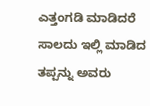ಎತ್ತಂಗಡಿ ಮಾಡಿದರೆ ಸಾಲದು ಇಲ್ಲಿ ಮಾಡಿದ ತಪ್ಪನ್ನು ಅವರು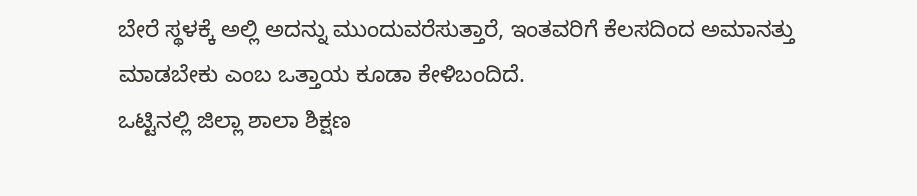ಬೇರೆ ಸ್ಥಳಕ್ಕೆ ಅಲ್ಲಿ ಅದನ್ನು ಮುಂದುವರೆಸುತ್ತಾರೆ, ಇಂತವರಿಗೆ ಕೆಲಸದಿಂದ ಅಮಾನತ್ತು ಮಾಡಬೇಕು ಎಂಬ ಒತ್ತಾಯ ಕೂಡಾ ಕೇಳಿಬಂದಿದೆ.
ಒಟ್ಟಿನಲ್ಲಿ ಜಿಲ್ಲಾ ಶಾಲಾ ಶಿಕ್ಷಣ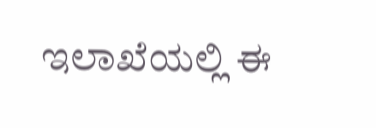ಇಲಾಖೆಯಲ್ಲಿ ಈ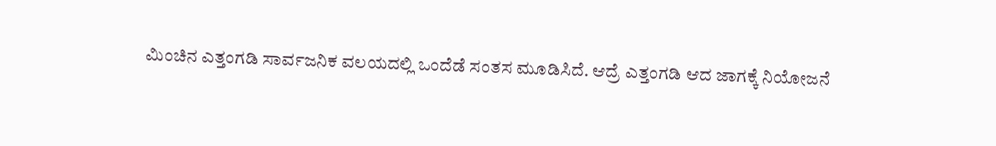ಮಿಂಚಿನ ಎತ್ತಂಗಡಿ ಸಾರ್ವಜನಿಕ ವಲಯದಲ್ಲಿ ಒಂದೆಡೆ ಸಂತಸ ಮೂಡಿಸಿದೆ. ಆದ್ರೆ ಎತ್ತಂಗಡಿ ಆದ ಜಾಗಕ್ಕೆ ನಿಯೋಜನೆ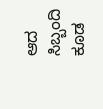ಆದ ಸಿಬ್ಬಂದಿ ಕೂಡ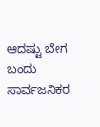ಆದಷ್ಟು ಬೇಗ ಬಂದು ಸಾರ್ವಜನಿಕರ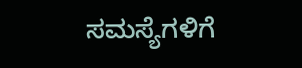ಸಮಸ್ಯೆಗಳಿಗೆ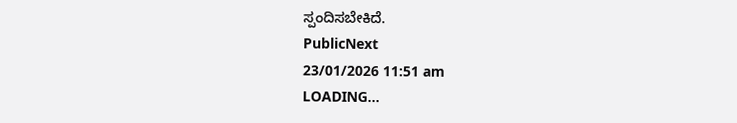ಸ್ಪಂದಿಸಬೇಕಿದೆ.
PublicNext
23/01/2026 11:51 am
LOADING...